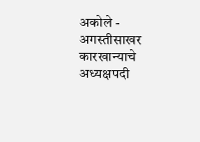अकोले - अगस्तीसाखर कारखान्याचे अध्यक्षपदी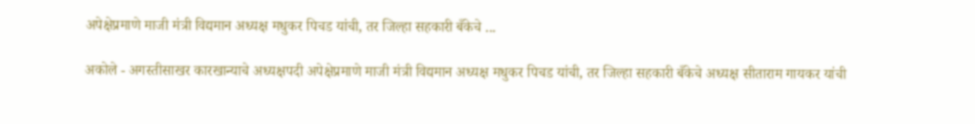अपेक्षेप्रमाणे माजी मंत्री विद्यमान अध्यक्ष मधुकर पिचड यांची, तर जिल्हा सहकारी बँकेचे ...

अकोले - अगस्तीसाखर कारखान्याचे अध्यक्षपदी अपेक्षेप्रमाणे माजी मंत्री विद्यमान अध्यक्ष मधुकर पिचड यांची, तर जिल्हा सहकारी बँकेचे अध्यक्ष सीताराम गायकर यांची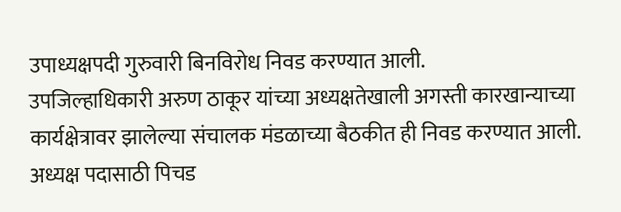उपाध्यक्षपदी गुरुवारी बिनविरोध निवड करण्यात आली.
उपजिल्हाधिकारी अरुण ठाकूर यांच्या अध्यक्षतेखाली अगस्ती कारखान्याच्या कार्यक्षेत्रावर झालेल्या संचालक मंडळाच्या बैठकीत ही निवड करण्यात आली. अध्यक्ष पदासाठी पिचड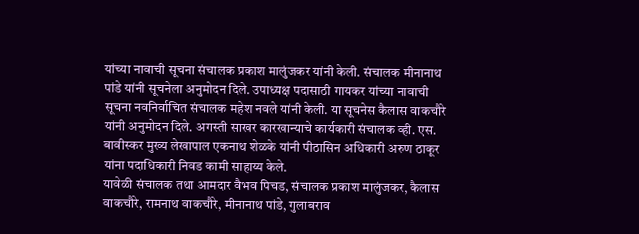यांच्या नावाची सूचना संचालक प्रकाश मालुंजकर यांनी केली. संचालक मीनानाथ पांडे यांनी सूचनेला अनुमोदन दिले. उपाध्यक्ष पदासाठी गायकर यांच्या नावाची सूचना नवनिर्वाचित संचालक महेश नवले यांनी केली. या सूचनेस कैलास वाकचौरे यांनी अनुमोदन दिले. अगस्ती साखर कारखान्याचे कार्यकारी संचालक व्ही. एस. बावीस्कर मुख्य लेखापाल एकनाथ शेळके यांनी पीठासिन अधिकारी अरुण ठाकूर यांना पदाधिकारी निवड कामी साहाय्य केले.
यावेळी संचालक तथा आमदार वैभव पिचड, संचालक प्रकाश मालुंजकर, कैलास वाकचौरे, रामनाथ वाकचौरे, मीनानाथ पांडे, गुलाबराव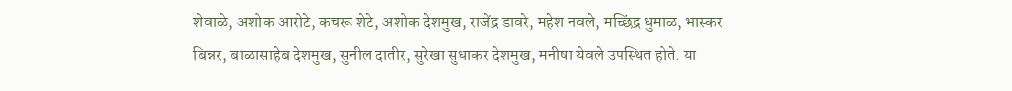शेवाळे, अशोक आरोटे, कचरू शेटे, अशोक देशमुख, राजेंद्र डावरे, महेश नवले, मच्छिंद्र धुमाळ, भास्कर बिन्नर, बाळासाहेब देशमुख, सुनील दातीर, सुरेखा सुधाकर देशमुख, मनीषा येवले उपस्थित होते. या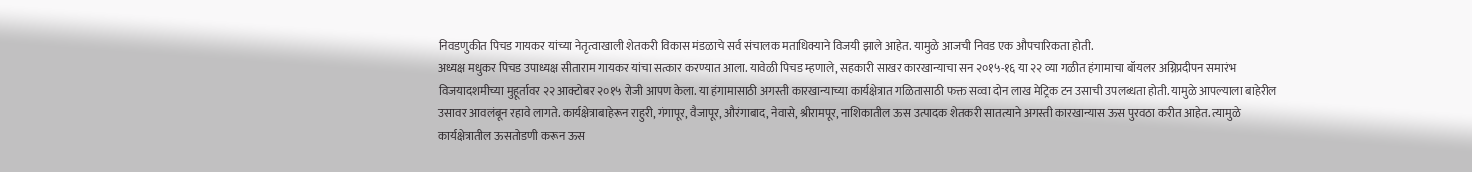निवडणुकीत पिचड गायकर यांच्या नेतृत्वाखाली शेतकरी विकास मंडळाचे सर्व संचालक मताधिक्याने विजयी झाले आहेत. यामुळे आजची निवड एक औपचारिकता होती.
अध्यक्ष मधुकर पिचड उपाध्यक्ष सीताराम गायकर यांचा सत्कार करण्यात आला. यावेळी पिचड म्हणाले, सहकारी साखर कारखान्याचा सन २०१५-१६ या २२ व्या गळीत हंगामाचा बॉयलर अग्निप्रदीपन समारंभ विजयादशमीच्या मुहूर्तावर २२ आक्टोबर २०१५ रोजी आपण केला. या हंगामासाठी अगस्ती कारखान्याच्या कार्यक्षेत्रात गळितासाठी फक्त सव्वा दोन लाख मेट्रिक टन उसाची उपलब्धता होती. यामुळे आपल्याला बाहेरील उसावर आवलंबून रहावे लागते. कार्यक्षेत्राबाहेरून राहुरी, गंगापूर, वैजापूर, औरंगाबाद, नेवासे, श्रीरामपूर, नाशिकातील ऊस उत्पादक शेतकरी सातत्याने अगस्ती कारखान्यास ऊस पुरवठा करीत आहेत. त्यामुळे कार्यक्षेत्रातील ऊसतोडणी करून ऊस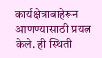कार्यक्षेत्राबाहेरून आणण्यासाठी प्रयत्न केले. ही स्थिती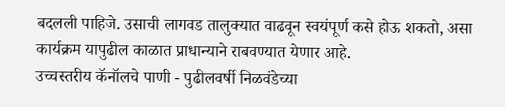बदलली पाहिजे. उसाची लागवड तालुक्यात वाढवून स्वयंपूर्ण कसे होऊ शकतो, असा कार्यक्रम यापुढील काळात प्राधान्याने राबवण्यात येणार आहे.
उच्चस्तरीय कॅनॉलचे पाणी - पुढीलवर्षी निळवंडेच्या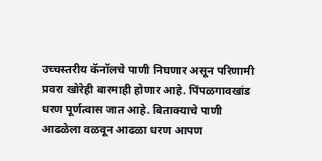उच्चस्तरीय कॅनॉलचे पाणी निघणार असून परिणामी प्रवरा खोरेही बारमाही होणार आहे. पिंपळगावखांड धरण पूर्णत्वास जात आहे. बिताक्याचे पाणी आढळेला वळवून आढळा धरण आपण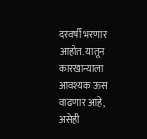दरवर्षी भरणार आहोत. यातून कारखान्याला आवश्यक ऊस वाढणार आहे, असेही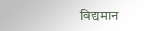विद्यमान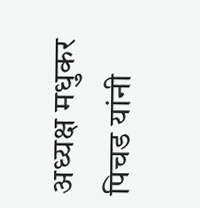अध्यक्ष मधुकर पिचड यांनी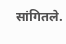सांगितले.